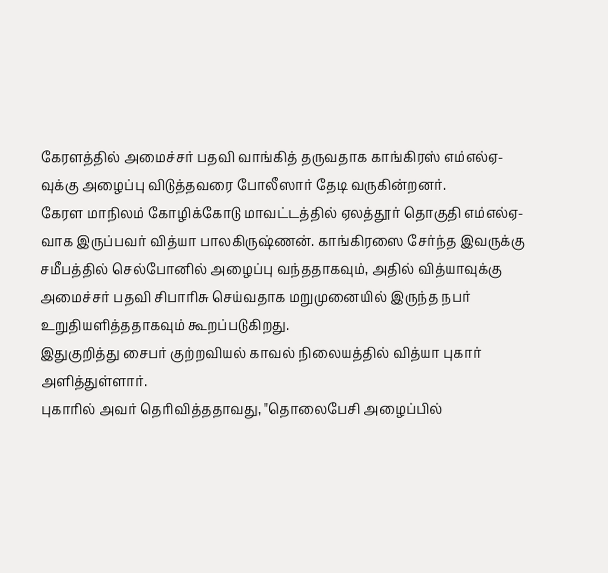கேரளத்தில் அமைச்சர் பதவி வாங்கித் தருவதாக காங்கிரஸ் எம்எல்ஏ-வுக்கு அழைப்பு விடுத்தவரை போலீஸார் தேடி வருகின்றனர்.
கேரள மாநிலம் கோழிக்கோடு மாவட்டத்தில் ஏலத்தூர் தொகுதி எம்எல்ஏ-வாக இருப்பவர் வித்யா பாலகிருஷ்ணன். காங்கிரஸை சேர்ந்த இவருக்கு சமீபத்தில் செல்போனில் அழைப்பு வந்ததாகவும், அதில் வித்யாவுக்கு அமைச்சர் பதவி சிபாரிசு செய்வதாக மறுமுனையில் இருந்த நபர் உறுதியளித்ததாகவும் கூறப்படுகிறது.
இதுகுறித்து சைபர் குற்றவியல் காவல் நிலையத்தில் வித்யா புகார் அளித்துள்ளார்.
புகாரில் அவர் தெரிவித்ததாவது, "தொலைபேசி அழைப்பில்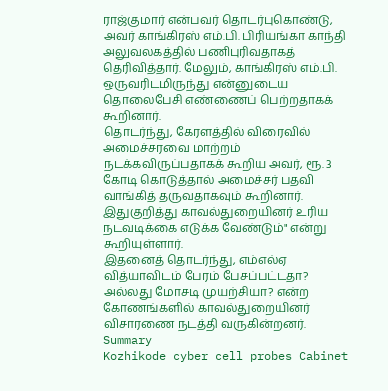ராஜ்குமார் என்பவர் தொடர்புகொண்டு, அவர் காங்கிரஸ் எம்.பி. பிரியங்கா காந்தி அலுவலகத்தில் பணிபுரிவதாகத் தெரிவித்தார். மேலும், காங்கிரஸ் எம்.பி. ஒருவரிடமிருந்து என்னுடைய தொலைபேசி எண்ணைப் பெற்றதாகக் கூறினார்.
தொடர்ந்து, கேரளத்தில் விரைவில் அமைச்சரவை மாற்றம் நடக்கவிருப்பதாகக் கூறிய அவர், ரூ. 3 கோடி கொடுத்தால் அமைச்சர் பதவி வாங்கித் தருவதாகவும் கூறினார்.
இதுகுறித்து காவல்துறையினர் உரிய நடவடிக்கை எடுக்க வேண்டும்" என்று கூறியுள்ளார்.
இதனைத் தொடர்ந்து, எம்எல்ஏ வித்யாவிடம் பேரம் பேசப்பட்டதா? அல்லது மோசடி முயற்சியா? என்ற கோணங்களில் காவல்துறையினர் விசாரணை நடத்தி வருகின்றனர்.
Summary
Kozhikode cyber cell probes Cabinet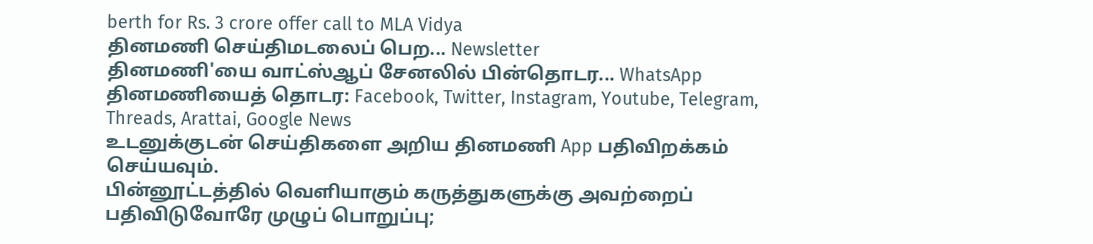berth for Rs. 3 crore offer call to MLA Vidya
தினமணி செய்திமடலைப் பெற... Newsletter
தினமணி'யை வாட்ஸ்ஆப் சேனலில் பின்தொடர... WhatsApp
தினமணியைத் தொடர: Facebook, Twitter, Instagram, Youtube, Telegram, Threads, Arattai, Google News
உடனுக்குடன் செய்திகளை அறிய தினமணி App பதிவிறக்கம் செய்யவும்.
பின்னூட்டத்தில் வெளியாகும் கருத்துகளுக்கு அவற்றைப் பதிவிடுவோரே முழுப் பொறுப்பு;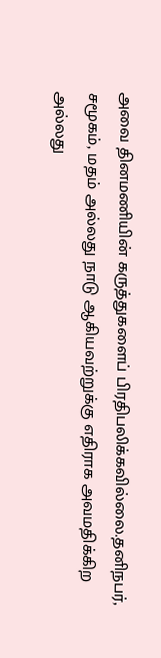அவை தினமணியின் கருத்துகளைப் பிரதிபலிக்கவில்லை.தனிநபர், சமூகம், மதம் அல்லது நாடு ஆகியவற்றுக்கு எதிராக அவமதிக்கிற அல்லது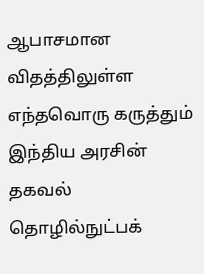ஆபாசமான விதத்திலுள்ள எந்தவொரு கருத்தும் இந்திய அரசின் தகவல் தொழில்நுட்பக்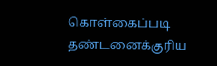கொள்கைப்படி தண்டனைக்குரிய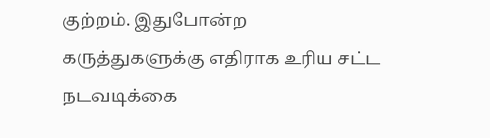குற்றம். இதுபோன்ற கருத்துகளுக்கு எதிராக உரிய சட்ட நடவடிக்கை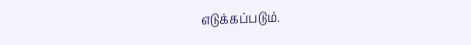எடுக்கப்படும்.